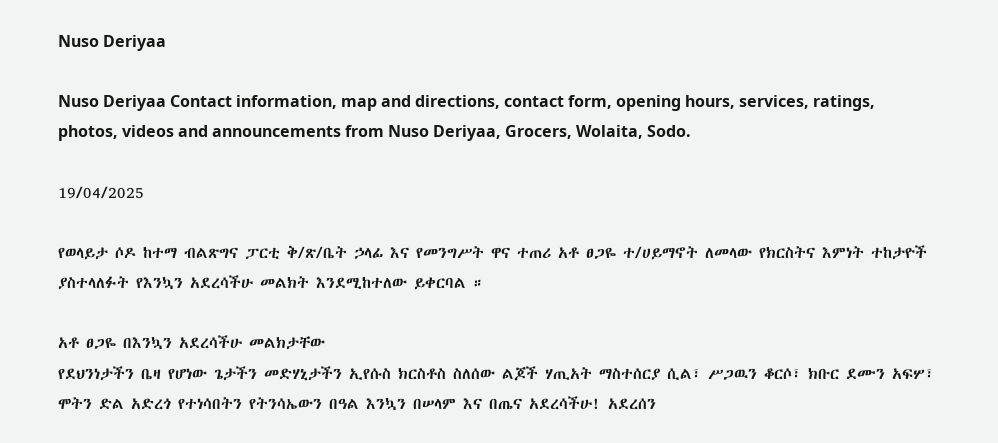Nuso Deriyaa

Nuso Deriyaa Contact information, map and directions, contact form, opening hours, services, ratings, photos, videos and announcements from Nuso Deriyaa, Grocers, Wolaita, Sodo.

19/04/2025

የወላይታ ሶዶ ከተማ ብልጽግና ፓርቲ ቅ/ጽ/ቤት ኃላፊ እና የመንግሥት ዋና ተጠሪ አቶ ፀጋዬ ተ/ሀይማኖት ለመላው የክርስትና እምነት ተከታዮች ያስተላለፉት የእንኳን አደረሳችሁ መልክት እንደሚከተለው ይቀርባል ።

አቶ ፀጋዬ በእንኳን አደረሳችሁ መልክታቸው
የደህንነታችን ቤዛ የሆነው ጌታችን መድሃኒታችን ኢየሱስ ክርስቶስ ስለሰው ልጆች ሃጢአት ማስተሰርያ ሲል፣ ሥጋዉን ቆርሶ፣ ክቡር ደሙን አፍሦ፣ ሞትን ድል አድረጎ የተነሳበትን የትንሳኤውን በዓል እንኳን በሠላም እና በጤና አደረሳችሁ! አደረሰን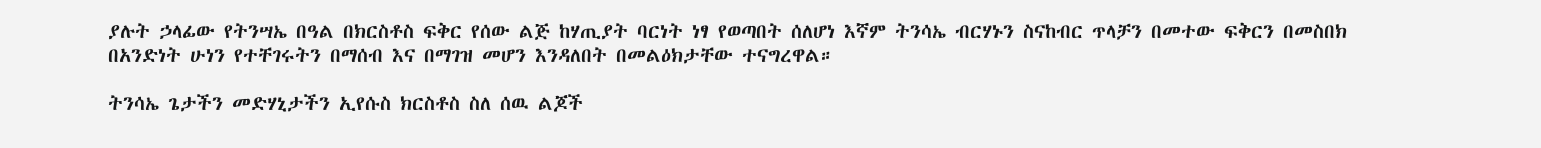ያሉት ኃላፊው የትንሣኤ በዓል በክርስቶስ ፍቅር የሰው ልጅ ከሃጢያት ባርነት ነፃ የወጣበት ሰለሆነ እኛም ትንሳኤ ብርሃኑን ስናከብር ጥላቻን በመተው ፍቅርን በመስበክ በአንድነት ሁነን የተቸገሩትን በማሰብ እና በማገዝ መሆን እንዳለበት በመልዕክታቸው ተናግረዋል።

ትንሳኤ ጌታችን መድሃኒታችን ኢየሱስ ክርስቶስ ስለ ሰዉ ልጆች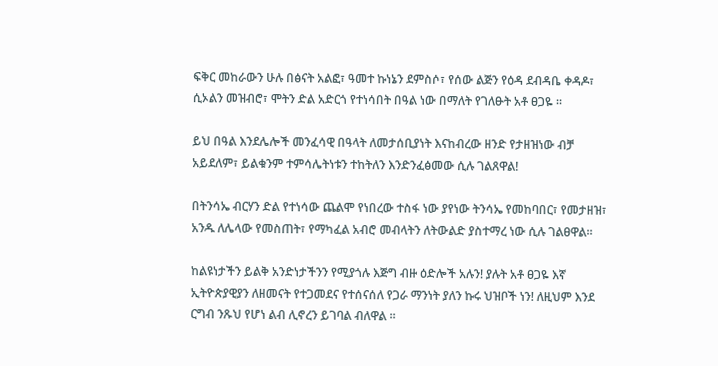ፍቅር መከራውን ሁሉ በፅናት አልፎ፣ ዓመተ ኩነኔን ደምስሶ፣ የሰው ልጅን የዕዳ ደብዳቤ ቀዳዶ፣ ሲኦልን መዝብሮ፣ ሞትን ድል አድርጎ የተነሳበት በዓል ነው በማለት የገለፁት አቶ ፀጋዬ ።

ይህ በዓል እንደሌሎች መንፈሳዊ በዓላት ለመታሰቢያነት እናከብረው ዘንድ የታዘዝነው ብቻ አይደለም፣ ይልቁንም ተምሳሌትነቱን ተከትለን እንድንፈፅመው ሲሉ ገልጸዋል!

በትንሳኤ ብርሃን ድል የተነሳው ጨልሞ የነበረው ተስፋ ነው ያየነው ትንሳኤ የመከባበር፣ የመታዘዝ፣ አንዱ ለሌላው የመስጠት፣ የማካፈል አብሮ መብላትን ለትውልድ ያስተማረ ነው ሲሉ ገልፀዋል፡፡

ከልዩነታችን ይልቅ አንድነታችንን የሚያጎሉ እጅግ ብዙ ዕድሎች አሉን! ያሉት አቶ ፀጋዬ እኛ ኢትዮጵያዊያን ለዘመናት የተጋመደና የተሰናሰለ የጋራ ማንነት ያለን ኩሩ ህዝቦች ነን! ለዚህም እንደ ርግብ ንጹህ የሆነ ልብ ሊኖረን ይገባል ብለዋል ፡፡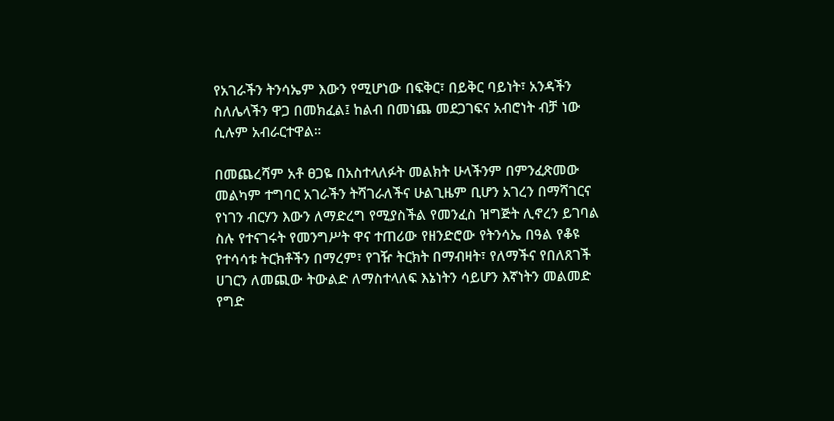የአገራችን ትንሳኤም እውን የሚሆነው በፍቅር፣ በይቅር ባይነት፣ አንዳችን ስለሌላችን ዋጋ በመክፈል፤ ከልብ በመነጨ መደጋገፍና አብሮነት ብቻ ነው ሲሉም አብራርተዋል።

በመጨረሻም አቶ ፀጋዬ በአስተላለፉት መልክት ሁላችንም በምንፈጽመው መልካም ተግባር አገራችን ትሻገራለችና ሁልጊዜም ቢሆን አገረን በማሻገርና የነገን ብርሃን እውን ለማድረግ የሚያስችል የመንፈስ ዝግጅት ሊኖረን ይገባል ስሉ የተናገሩት የመንግሥት ዋና ተጠሪው የዘንድሮው የትንሳኤ በዓል የቆዩ የተሳሳቱ ትርክቶችን በማረም፣ የገዥ ትርክት በማብዛት፣ የለማችና የበለጸገች ሀገርን ለመጪው ትውልድ ለማስተላለፍ እኔነትን ሳይሆን እኛነትን መልመድ የግድ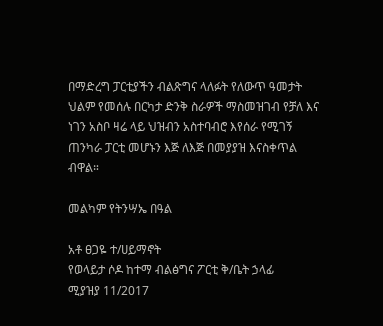በማድረግ ፓርቲያችን ብልጽግና ላለፉት የለውጥ ዓመታት ህልም የመሰሉ በርካታ ድንቅ ስራዎች ማስመዝገብ የቻለ እና ነገን አስቦ ዛሬ ላይ ህዝብን አስተባብሮ እየሰራ የሚገኝ ጠንካራ ፓርቲ መሆኑን እጅ ለእጅ በመያያዝ እናስቀጥል ብዋል።

መልካም የትንሣኤ በዓል

አቶ ፀጋዬ ተ/ሀይማኖት
የወላይታ ሶዶ ከተማ ብልፅግና ፖርቲ ቅ/ቤት ኃላፊ
ሚያዝያ 11/2017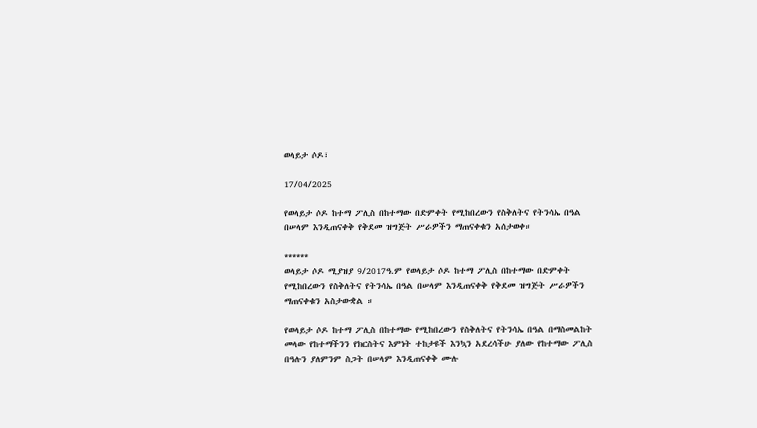ወላይታ ሶዶ፣

17/04/2025

የወላይታ ሶዶ ከተማ ፖሊስ በከተማው በድምቀት የሚከበረውን የስቅለትና የትንሳኤ በዓል በሠላም እንዲጠናቀቅ የቅደመ ዝግጅት ሥራዎችን ማጠናቀቁን አሰታወቀ።

******
ወላይታ ሶዶ ሚያዝያ 9/2017ዓ.ም የወላይታ ሶዶ ከተማ ፖሊስ በከተማው በድምቀት የሚከበረውን የስቅለትና የትንሳኤ በዓል በሠላም እንዲጠናቀቅ የቅደመ ዝግጅት ሥራዎችን ማጠናቀቁን አስታውቋል ።

የወላይታ ሶዶ ከተማ ፖሊስ በከተማው የሚከበረውን የስቅለትና የትንሳኤ በዓል በማስመልከት መላው የከተማችንን የክርስትና እምነት ተከታዩች እንኳን አደረሳችሁ ያለው የከተማው ፖሊስ በዓሉን ያለምንም ስጋት በሠላም እንዲጠናቀቅ ሙሉ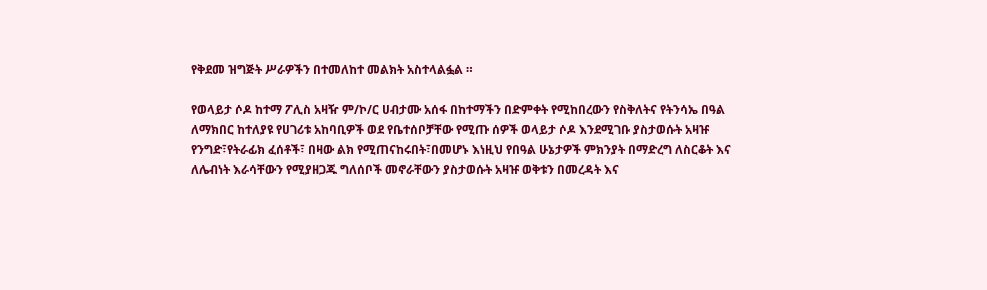የቅደመ ዝግጅት ሥራዎችን በተመለከተ መልክት አስተላልፏል ።

የወላይታ ሶዶ ከተማ ፖሊስ አዛዥ ም/ኮ/ር ሀብታሙ አሰፋ በከተማችን በድምቀት የሚከበረውን የስቅለትና የትንሳኤ በዓል ለማክበር ከተለያዩ የሀገሪቱ አከባቢዎች ወደ የቤተሰቦቻቸው የሚጡ ሰዎች ወላይታ ሶዶ እንደሚገቡ ያስታወሱት አዛዡ የንግድ፣የትራፊክ ፈሰቶች፣ በዛው ልክ የሚጠናከሩበት፣በመሆኑ እነዚህ የበዓል ሁኔታዎች ምክንያት በማድረግ ለስርቆት እና ለሌብነት እራሳቸውን የሚያዘጋጁ ግለሰቦች መኖራቸውን ያስታወሱት አዛዡ ወቅቱን በመረዳት እና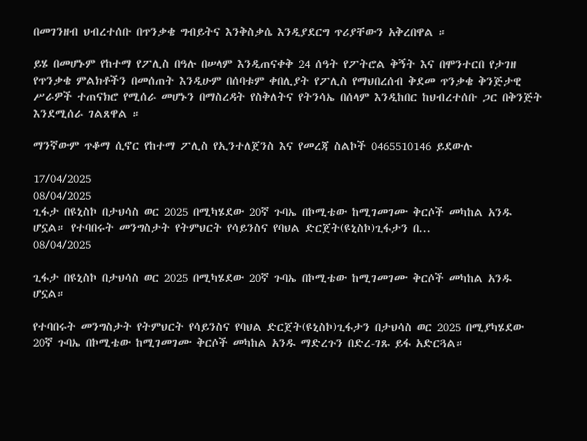በመገንዘብ ህብረተሰቡ በጥንቃቄ ግብይትና እንቅስቃሴ እንዲያደርግ ጥሪያቸውን አቅረበዋል ።

ይሄ በመሆኑም የከተማ የፖሊስ በዓሉ በሠላም እንዲጠናቀቅ 24 ሰዓት የፖትሮል ቅኝት እና በሞንተርበ የታገዘ የጥንቃቄ ምልክቶችን በመሰጠት እንዲሁም በሰባቱም ቀበሊያት የፖሊስ የማህበረሰብ ቅደመ ጥንቃቄ ቅንጅታዊ ሥራዎች ተጠናክሮ የሚሰራ መሆኑን በማስረዳት የስቅለትና የትንሳኤ በሰላም እንዲከበር ከህብረተሰቡ ጋር በቅንጅት እንደሚሰራ ገልጸዋል ።

ማንኛውም ጥቆማ ሲኖር የከተማ ፖሊስ የኢንተለጀንስ እና የመረጃ ስልኮች 0465510146 ይደውሉ

17/04/2025
08/04/2025
ጊፋታ በዩኒስኮ በታህሳስ ወር 2025 በሚካሄደው 20ኛ ጉባኤ በኮሚቴው ከሚገመገሙ ቅርሶች መካከል አንዱ ሆኗል። የተባበሩት መንግስታት የትምህርት የሳይንስና የባህል ድርጀት(ዩኒስኮ)ጊፋታን በ...
08/04/2025

ጊፋታ በዩኒስኮ በታህሳስ ወር 2025 በሚካሄደው 20ኛ ጉባኤ በኮሚቴው ከሚገመገሙ ቅርሶች መካከል አንዱ ሆኗል።

የተባበሩት መንግስታት የትምህርት የሳይንስና የባህል ድርጀት(ዩኒስኮ)ጊፋታን በታህሳስ ወር 2025 በሚያካሄደው 20ኛ ጉባኤ በኮሚቴው ከሚገመገሙ ቅርሶች መካከል አንዱ ማድረጉን በድረ-ገጹ ይፋ አድርጓል።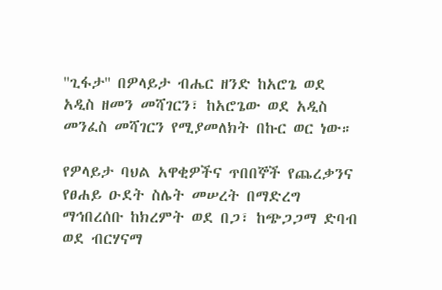''ጊፋታ'' በዎላይታ ብሔር ዘንድ ከአሮጌ ወደ አዲስ ዘመን መሻገርን፣ ከአሮጌው ወደ አዲስ መንፈስ መሻገርን የሚያመለክት በኩር ወር ነው።

የዎላይታ ባህል አዋቂዎችና ጥበበኞች የጨረቃንና የፀሐይ ዑደት ስሌት መሠረት በማድረግ ማኅበረሰቡ ከክረምት ወደ በጋ፣ ከጭጋጋማ ድባብ ወደ ብርሃናማ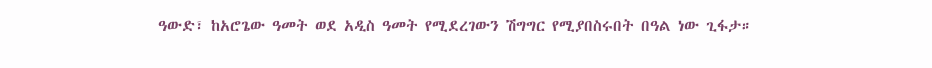ዓውድ፣ ከአሮጌው ዓመት ወደ አዲስ ዓመት የሚደረገውን ሽግግር የሚያበስሩበት በዓል ነው ጊፋታ።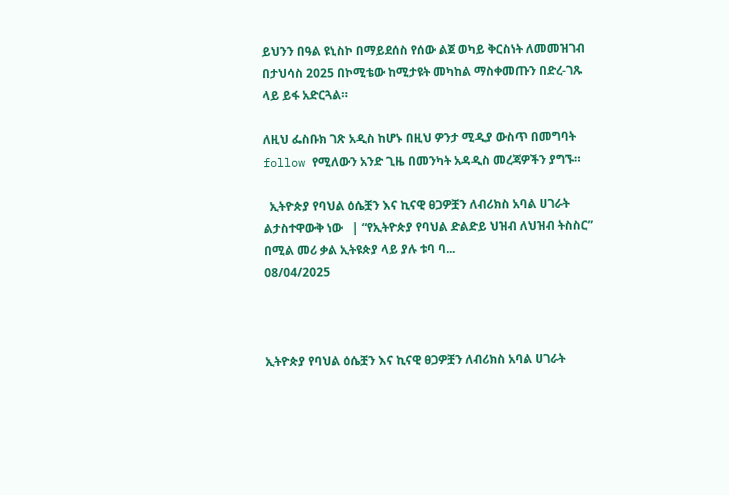ይህንን በዓል ዩኒስኮ በማይደሰስ የሰው ልጀ ወካይ ቅርስነት ለመመዝገብ በታህሳስ 2025 በኮሚቴው ከሚታዩት መካከል ማስቀመጡን በድረ-ገጹ ላይ ይፋ አድርጓል።

ለዚህ ፌስቡክ ገጽ አዲስ ከሆኑ በዚህ ዎንታ ሚዲያ ውስጥ በመግባት follow የሚለውን አንድ ጊዜ በመንካት አዳዲስ መረጃዎችን ያግኙ።

  ኢትዮጵያ የባህል ዕሴቿን እና ኪናዊ ፀጋዎቿን ለብሪክስ አባል ሀገራት ልታስተዋውቅ ነው   | “የኢትዮጵያ የባህል ድልድይ ህዝብ ለህዝብ ትስስር” በሚል መሪ ቃል ኢትዩጵያ ላይ ያሉ ቱባ ባ...
08/04/2025



ኢትዮጵያ የባህል ዕሴቿን እና ኪናዊ ፀጋዎቿን ለብሪክስ አባል ሀገራት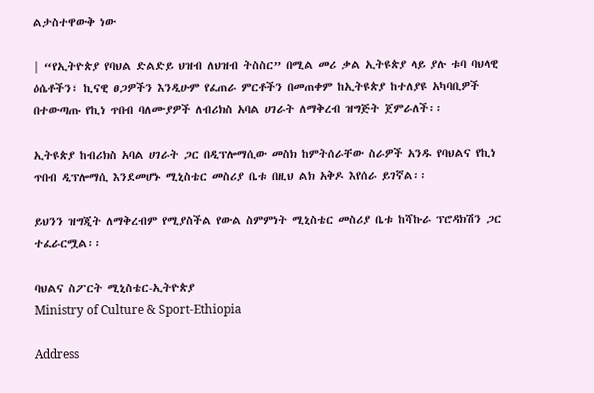ልታስተዋውቅ ነው

| “የኢትዮጵያ የባህል ድልድይ ህዝብ ለህዝብ ትስስር” በሚል መሪ ቃል ኢትዩጵያ ላይ ያሉ ቱባ ባህላዊ ዕሴቶችን፣ ኪናዊ ፀጋዎችን እንዲሁም የፈጠራ ምርቶችን በመጠቀም ከኢትዩጵያ ከተለያዩ አካባቢዎች በተውጣጡ የኪነ ጥበብ ባለሙያዎች ለብሪክስ አባል ሀገራት ለማቅረብ ዝግጅት ጀምራለች፡፡

ኢትዩጵያ ከብሪክስ አባል ሀገራት ጋር በዲፕሎማሲው መስክ ከምትሰራቸው ስራዎች አንዱ የባህልና የኪነ ጥበብ ዲፕሎማሲ እንደመሆኑ ሚኒስቴር መስሪያ ቤቱ በዚህ ልክ አቅዶ እየሰራ ይገኛል፡፡

ይህንን ዝግጂት ለማቅረብም የሚያስችል የውል ስምምነት ሚኒስቴር መስሪያ ቤቱ ከሻኩራ ፕሮዳክሽን ጋር ተፈራርሟል፡፡

ባህልና ስፖርት ሚኒስቴር-ኢትዮጵያ
Ministry of Culture & Sport-Ethiopia

Address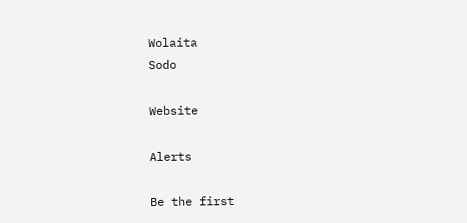Wolaita
Sodo

Website

Alerts

Be the first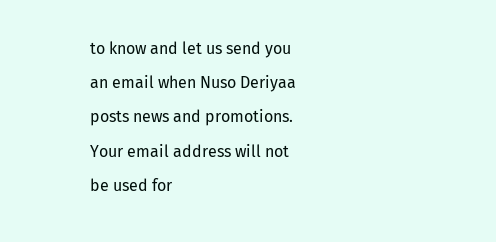to know and let us send you an email when Nuso Deriyaa posts news and promotions. Your email address will not be used for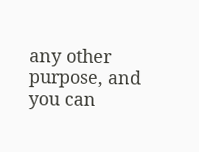any other purpose, and you can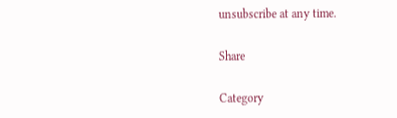unsubscribe at any time.

Share

Category